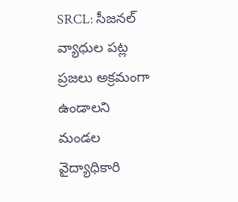SRCL: సీజనల్ వ్యాధుల పట్ల ప్రజలు అక్రమంగా ఉండాలని మండల వైద్యాధికారి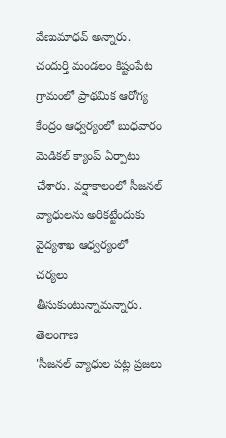వేణుమాధవ్ అన్నారు. చందుర్తి మండలం కిష్టంపేట గ్రామంలో ప్రాథమిక ఆరోగ్య కేంద్రం ఆధ్వర్యంలో బుధవారం మెడికల్ క్యాంప్ ఏర్పాటు చేశారు. వర్షాకాలంలో సీజనల్ వ్యాధులను అరికట్టేందుకు వైద్యశాఖ ఆధ్వర్యంలో చర్యలు తీసుకుంటున్నామన్నారు.
తెలంగాణ
'సీజనల్ వ్యాధుల పట్ల ప్రజలు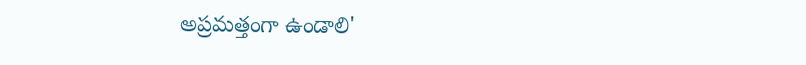అప్రమత్తంగా ఉండాలి'